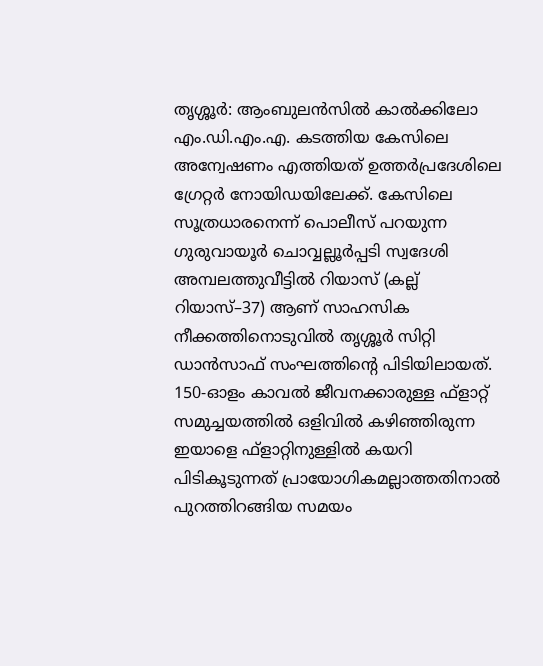തൃശ്ശൂർ: ആംബുലൻസിൽ കാൽക്കിലോ എം.ഡി.എം.എ. കടത്തിയ കേസിലെ അന്വേഷണം എത്തിയത് ഉത്തർപ്രദേശിലെ ഗ്രേറ്റർ നോയിഡയിലേക്ക്. കേസിലെ സൂത്രധാരനെന്ന് പൊലീസ് പറയുന്ന ഗുരുവായൂർ ചൊവ്വല്ലൂർപ്പടി സ്വദേശി അമ്പലത്തുവീട്ടിൽ റിയാസ് (കല്ല് റിയാസ്–37) ആണ് സാഹസിക നീക്കത്തിനൊടുവിൽ തൃശ്ശൂർ സിറ്റി ഡാൻസാഫ് സംഘത്തിന്റെ പിടിയിലായത്. 150-ഓളം കാവൽ ജീവനക്കാരുള്ള ഫ്ളാറ്റ് സമുച്ചയത്തിൽ ഒളിവിൽ കഴിഞ്ഞിരുന്ന ഇയാളെ ഫ്ളാറ്റിനുള്ളിൽ കയറി പിടികൂടുന്നത് പ്രായോഗികമല്ലാത്തതിനാൽ പുറത്തിറങ്ങിയ സമയം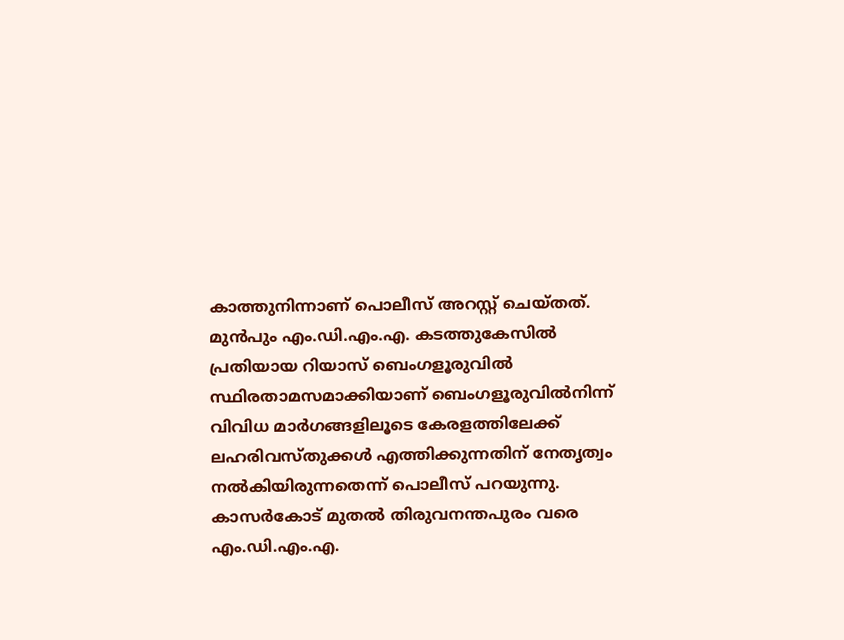കാത്തുനിന്നാണ് പൊലീസ് അറസ്റ്റ് ചെയ്തത്.
മുൻപും എം.ഡി.എം.എ. കടത്തുകേസിൽ പ്രതിയായ റിയാസ് ബെംഗളൂരുവിൽ സ്ഥിരതാമസമാക്കിയാണ് ബെംഗളൂരുവിൽനിന്ന് വിവിധ മാർഗങ്ങളിലൂടെ കേരളത്തിലേക്ക് ലഹരിവസ്തുക്കൾ എത്തിക്കുന്നതിന് നേതൃത്വം നൽകിയിരുന്നതെന്ന് പൊലീസ് പറയുന്നു. കാസർകോട് മുതൽ തിരുവനന്തപുരം വരെ എം.ഡി.എം.എ.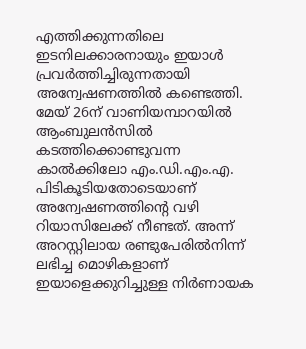എത്തിക്കുന്നതിലെ ഇടനിലക്കാരനായും ഇയാൾ പ്രവർത്തിച്ചിരുന്നതായി അന്വേഷണത്തിൽ കണ്ടെത്തി. മേയ് 26ന് വാണിയമ്പാറയിൽ ആംബുലൻസിൽ കടത്തിക്കൊണ്ടുവന്ന കാൽക്കിലോ എം.ഡി.എം.എ. പിടികൂടിയതോടെയാണ് അന്വേഷണത്തിന്റെ വഴി റിയാസിലേക്ക് നീണ്ടത്. അന്ന് അറസ്റ്റിലായ രണ്ടുപേരിൽനിന്ന് ലഭിച്ച മൊഴികളാണ് ഇയാളെക്കുറിച്ചുള്ള നിർണായക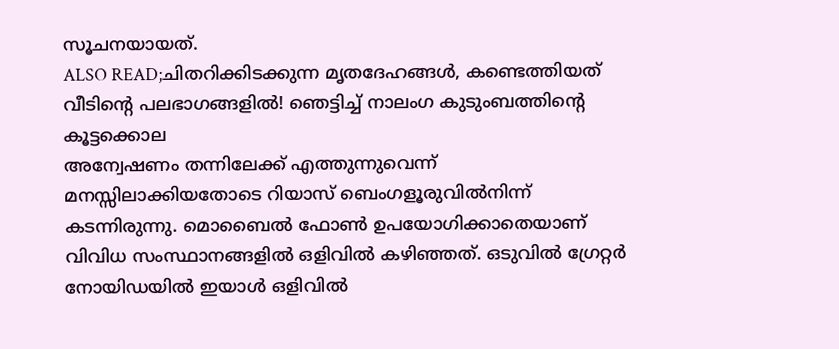സൂചനയായത്.
ALSO READ;ചിതറിക്കിടക്കുന്ന മൃതദേഹങ്ങൾ, കണ്ടെത്തിയത് വീടിന്റെ പലഭാഗങ്ങളിൽ! ഞെട്ടിച്ച് നാലംഗ കുടുംബത്തിന്റെ കൂട്ടക്കൊല
അന്വേഷണം തന്നിലേക്ക് എത്തുന്നുവെന്ന് മനസ്സിലാക്കിയതോടെ റിയാസ് ബെംഗളൂരുവിൽനിന്ന് കടന്നിരുന്നു. മൊബൈൽ ഫോൺ ഉപയോഗിക്കാതെയാണ് വിവിധ സംസ്ഥാനങ്ങളിൽ ഒളിവിൽ കഴിഞ്ഞത്. ഒടുവിൽ ഗ്രേറ്റർ നോയിഡയിൽ ഇയാൾ ഒളിവിൽ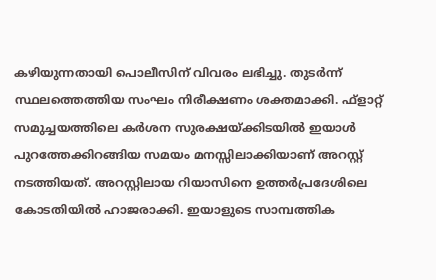കഴിയുന്നതായി പൊലീസിന് വിവരം ലഭിച്ചു. തുടർന്ന് സ്ഥലത്തെത്തിയ സംഘം നിരീക്ഷണം ശക്തമാക്കി. ഫ്ളാറ്റ് സമുച്ചയത്തിലെ കർശന സുരക്ഷയ്ക്കിടയിൽ ഇയാൾ പുറത്തേക്കിറങ്ങിയ സമയം മനസ്സിലാക്കിയാണ് അറസ്റ്റ് നടത്തിയത്. അറസ്റ്റിലായ റിയാസിനെ ഉത്തർപ്രദേശിലെ കോടതിയിൽ ഹാജരാക്കി. ഇയാളുടെ സാമ്പത്തിക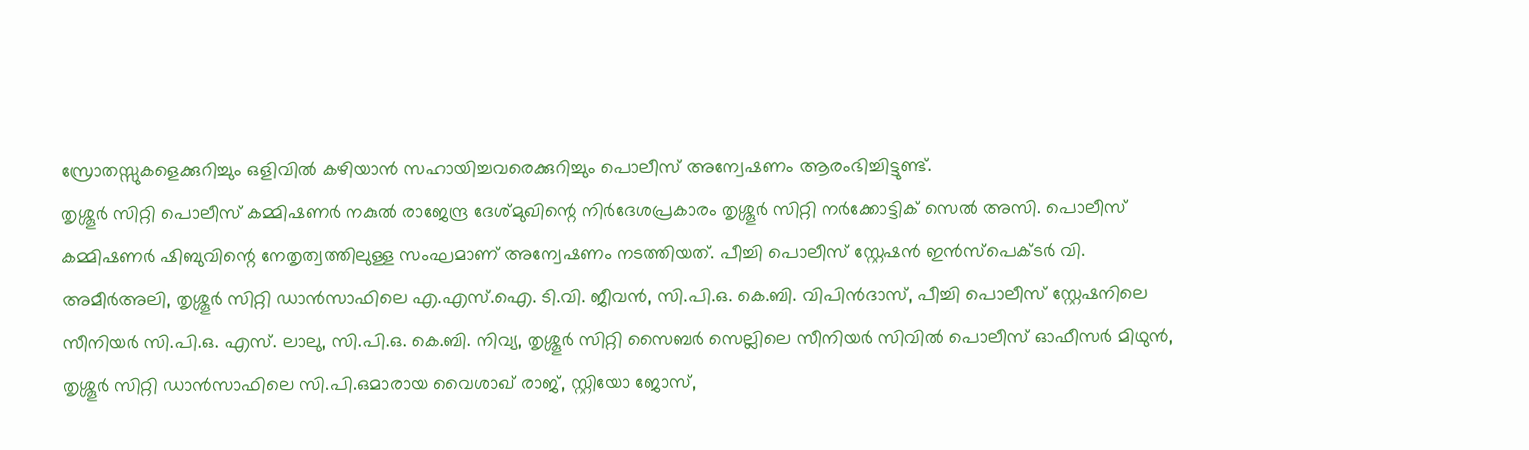സ്രോതസ്സുകളെക്കുറിച്ചും ഒളിവിൽ കഴിയാൻ സഹായിച്ചവരെക്കുറിച്ചും പൊലീസ് അന്വേഷണം ആരംഭിച്ചിട്ടുണ്ട്.
തൃശ്ശൂർ സിറ്റി പൊലീസ് കമ്മിഷണർ നകുൽ രാജേന്ദ്ര ദേശ്മുഖിന്റെ നിർദേശപ്രകാരം തൃശ്ശൂർ സിറ്റി നർക്കോട്ടിക് സെൽ അസി. പൊലീസ് കമ്മിഷണർ ഷിബുവിന്റെ നേതൃത്വത്തിലുള്ള സംഘമാണ് അന്വേഷണം നടത്തിയത്. പീച്ചി പൊലീസ് സ്റ്റേഷൻ ഇൻസ്പെക്ടർ വി. അമീർഅലി, തൃശ്ശൂർ സിറ്റി ഡാൻസാഫിലെ എ.എസ്.ഐ. ടി.വി. ജീവൻ, സി.പി.ഒ. കെ.ബി. വിപിൻദാസ്, പീച്ചി പൊലീസ് സ്റ്റേഷനിലെ സീനിയർ സി.പി.ഒ. എസ്. ലാലു, സി.പി.ഒ. കെ.ബി. നിവ്യ, തൃശ്ശൂർ സിറ്റി സൈബർ സെല്ലിലെ സീനിയർ സിവിൽ പൊലീസ് ഓഫീസർ മിഥുൻ, തൃശ്ശൂർ സിറ്റി ഡാൻസാഫിലെ സി.പി.ഒമാരായ വൈശാഖ് രാജ്, സ്റ്റിയോ ജോസ്,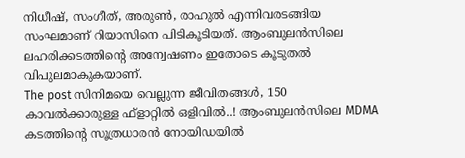നിധീഷ്, സംഗീത്, അരുൺ, രാഹുൽ എന്നിവരടങ്ങിയ സംഘമാണ് റിയാസിനെ പിടികൂടിയത്. ആംബുലൻസിലെ ലഹരിക്കടത്തിന്റെ അന്വേഷണം ഇതോടെ കൂടുതൽ വിപുലമാകുകയാണ്.
The post സിനിമയെ വെല്ലുന്ന ജീവിതങ്ങൾ, 150 കാവൽക്കാരുള്ള ഫ്ളാറ്റിൽ ഒളിവിൽ..! ആംബുലൻസിലെ MDMA കടത്തിന്റെ സൂത്രധാരൻ നോയിഡയിൽ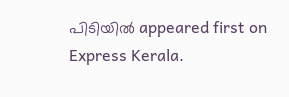പിടിയിൽ appeared first on Express Kerala.